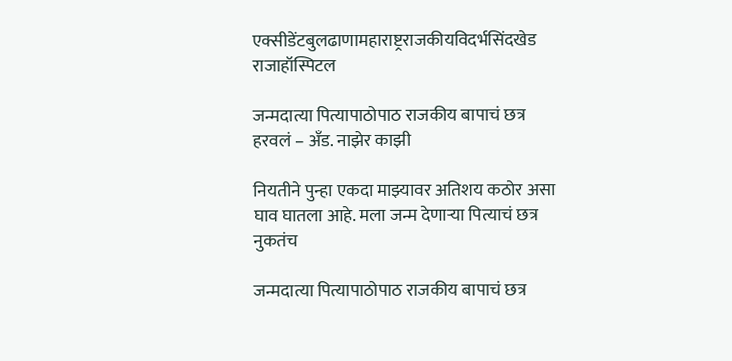एक्सीडेंटबुलढाणामहाराष्ट्रराजकीयविदर्भसिंदखेड राजाहॉस्पिटल

जन्मदात्या पित्यापाठोपाठ राजकीय बापाचं छत्र हरवलं – अँड. नाझेर काझी

नियतीने पुन्हा एकदा माझ्यावर अतिशय कठोर असा घाव घातला आहे. मला जन्म देणाऱ्या पित्याचं छत्र नुकतंच

जन्मदात्या पित्यापाठोपाठ राजकीय बापाचं छत्र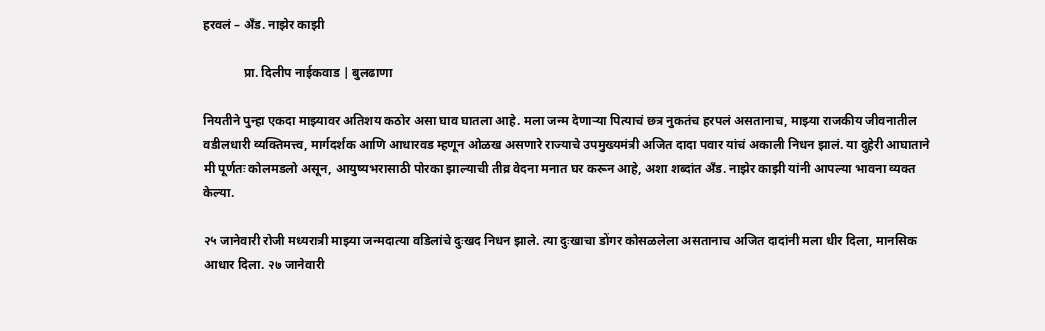हरवलं – अँड. नाझेर काझी

             प्रा. दिलीप नाईकवाड | बुलढाणा

नियतीने पुन्हा एकदा माझ्यावर अतिशय कठोर असा घाव घातला आहे. मला जन्म देणाऱ्या पित्याचं छत्र नुकतंच हरपलं असतानाच, माझ्या राजकीय जीवनातील वडीलधारी व्यक्तिमत्त्व, मार्गदर्शक आणि आधारवड म्हणून ओळख असणारे राज्याचे उपमुख्यमंत्री अजित दादा पवार यांचं अकाली निधन झालं. या दुहेरी आघाताने मी पूर्णतः कोलमडलो असून, आयुष्यभरासाठी पोरका झाल्याची तीव्र वेदना मनात घर करून आहे, अशा शब्दांत अँड. नाझेर काझी यांनी आपल्या भावना व्यक्त केल्या.

२५ जानेवारी रोजी मध्यरात्री माझ्या जन्मदात्या वडिलांचे दुःखद निधन झाले. त्या दुःखाचा डोंगर कोसळलेला असतानाच अजित दादांनी मला धीर दिला, मानसिक आधार दिला. २७ जानेवारी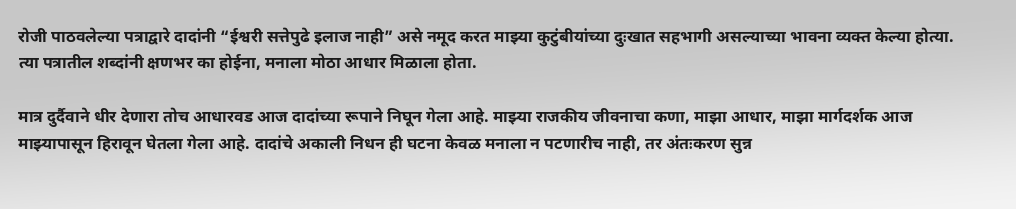रोजी पाठवलेल्या पत्राद्वारे दादांनी “ईश्वरी सत्तेपुढे इलाज नाही” असे नमूद करत माझ्या कुटुंबीयांच्या दुःखात सहभागी असल्याच्या भावना व्यक्त केल्या होत्या. त्या पत्रातील शब्दांनी क्षणभर का होईना, मनाला मोठा आधार मिळाला होता.

मात्र दुर्दैवाने धीर देणारा तोच आधारवड आज दादांच्या रूपाने निघून गेला आहे. माझ्या राजकीय जीवनाचा कणा, माझा आधार, माझा मार्गदर्शक आज माझ्यापासून हिरावून घेतला गेला आहे. दादांचे अकाली निधन ही घटना केवळ मनाला न पटणारीच नाही, तर अंतःकरण सुन्न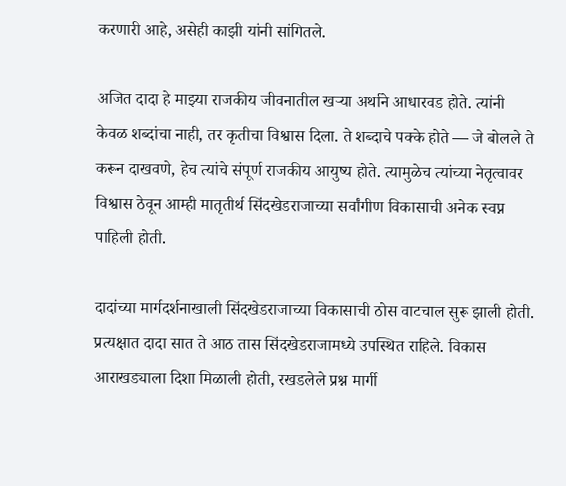करणारी आहे, असेही काझी यांनी सांगितले.

अजित दादा हे माझ्या राजकीय जीवनातील खऱ्या अर्थाने आधारवड होते. त्यांनी केवळ शब्दांचा नाही, तर कृतीचा विश्वास दिला. ते शब्दाचे पक्के होते — जे बोलले ते करून दाखवणे, हेच त्यांचे संपूर्ण राजकीय आयुष्य होते. त्यामुळेच त्यांच्या नेतृत्वावर विश्वास ठेवून आम्ही मातृतीर्थ सिंदखेडराजाच्या सर्वांगीण विकासाची अनेक स्वप्न पाहिली होती.

दादांच्या मार्गदर्शनाखाली सिंदखेडराजाच्या विकासाची ठोस वाटचाल सुरू झाली होती. प्रत्यक्षात दादा सात ते आठ तास सिंदखेडराजामध्ये उपस्थित राहिले. विकास आराखड्याला दिशा मिळाली होती, रखडलेले प्रश्न मार्गी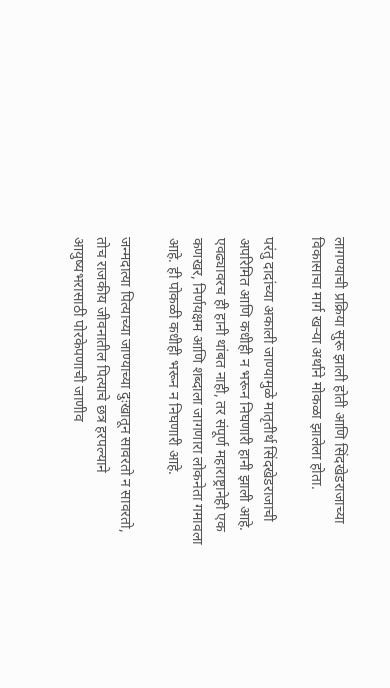लागण्याची प्रक्रिया सुरू झाली होती आणि सिंदखेडराजाच्या विकासाचा मार्ग खऱ्या अर्थाने मोकळा झालेला होता.

परंतु दादांच्या अकाली जाण्यामुळे मातृतीर्थ सिंदखेडराजाची अपरिमित आणि कधीही न भरून निघणारी हानी झाली आहे. एवढ्यावरच ही हानी थांबत नाही, तर संपूर्ण महाराष्ट्रानेही एक कणखर, निर्णयक्षम आणि शब्दाला जागणारा लोकनेता गमावला आहे. ही पोकळी कधीही भरून न निघणारी आहे.

जन्मदात्या पित्याच्या जाण्याच्या दुःखातून सावरतो न सावरतो, तोच राजकीय जीवनातील पित्याचे छत्र हरपल्याने आयुष्यभरासाठी पोरकेपणाची जाणीव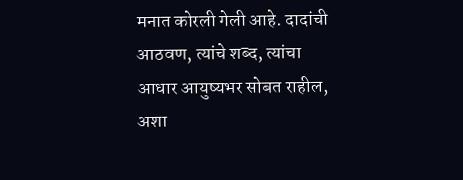मनात कोरली गेली आहे. दादांची आठवण, त्यांचे शब्द, त्यांचा आधार आयुष्यभर सोबत राहील, अशा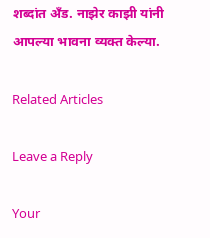शब्दांत अँड. नाझेर काझी यांनी आपल्या भावना व्यक्त केल्या.

Related Articles

Leave a Reply

Your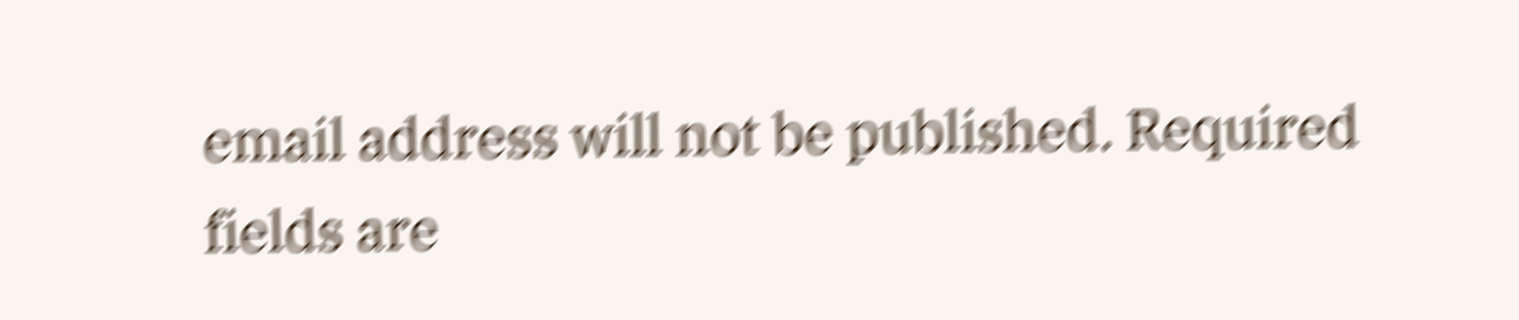email address will not be published. Required fields are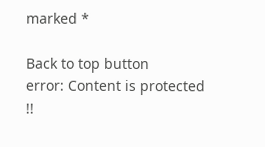marked *

Back to top button
error: Content is protected !!